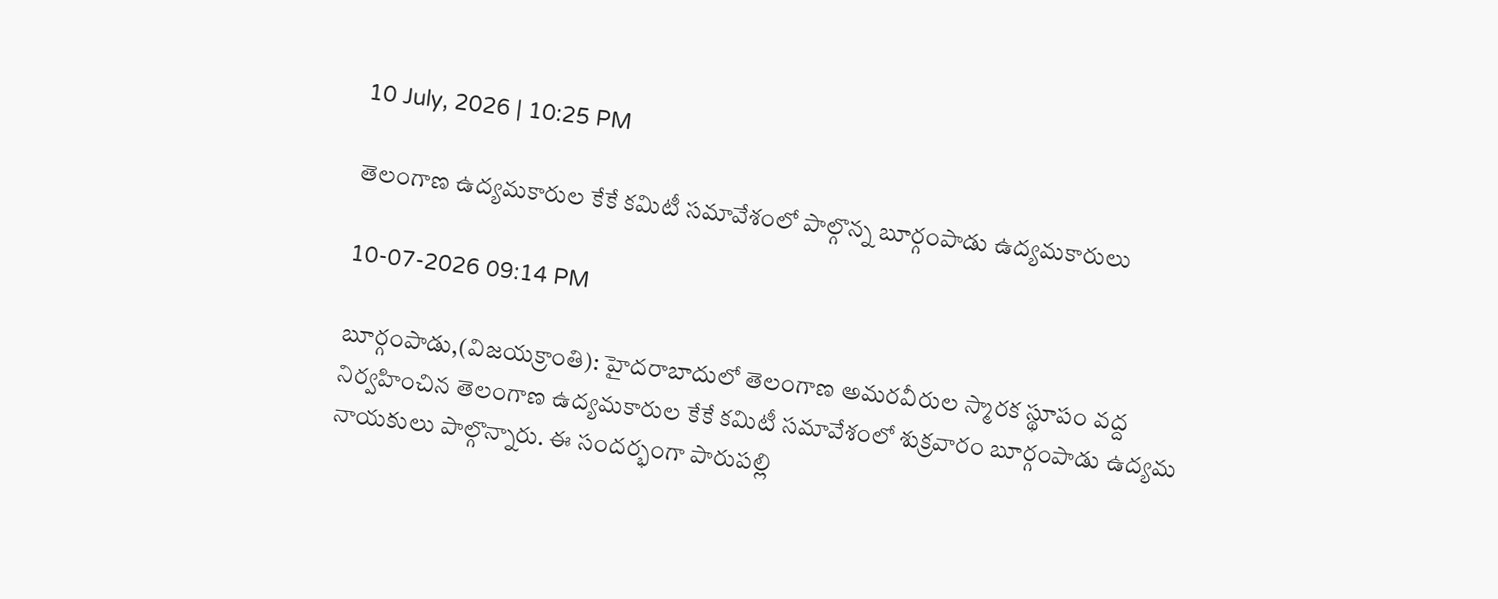10 July, 2026 | 10:25 PM

తెలంగాణ ఉద్యమకారుల కేకే కమిటీ సమావేశంలో పాల్గొన్న బూర్గంపాడు ఉద్యమకారులు

10-07-2026 09:14 PM

బూర్గంపాడు,(విజయక్రాంతి): హైదరాబాదులో తెలంగాణ అమరవీరుల స్మారక స్థూపం వద్ద నిర్వహించిన తెలంగాణ ఉద్యమకారుల కేకే కమిటీ సమావేశంలో శుక్రవారం బూర్గంపాడు ఉద్యమ నాయకులు పాల్గొన్నారు. ఈ సందర్భంగా పారుపల్లి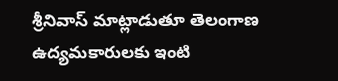శ్రీనివాస్ మాట్లాడుతూ తెలంగాణ ఉద్యమకారులకు ఇంటి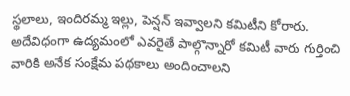స్థలాలు, ఇందిరమ్మ ఇల్లు, పెన్షన్ ఇవ్వాలని కమిటీని కోరారు. అదేవిధంగా ఉద్యమంలో ఎవరైతే పాల్గొన్నారో కమిటీ వారు గుర్తించి వారికి అనేక సంక్షేమ పథకాలు అందించాలని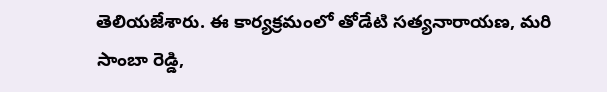తెలియజేశారు. ఈ కార్యక్రమంలో తోడేటి సత్యనారాయణ, మరి సాంబా రెడ్డి,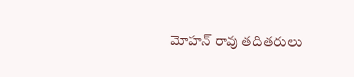మోహన్ రావు తదితరులు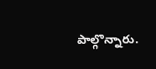పాల్గొన్నారు.